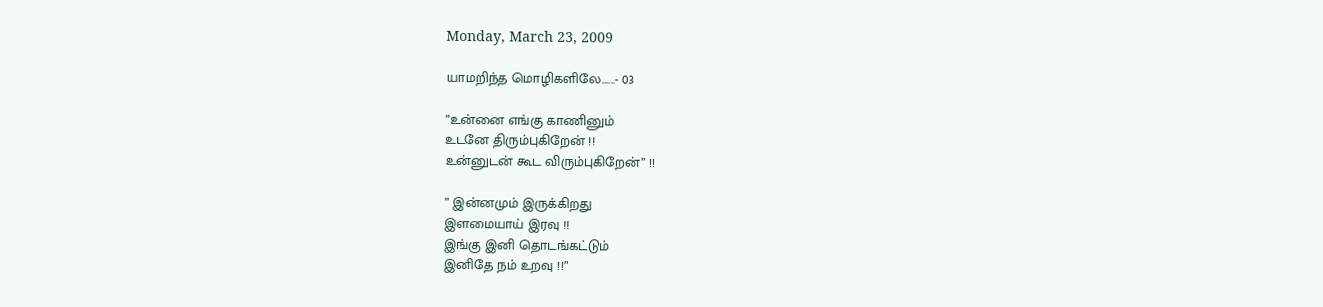Monday, March 23, 2009

யாமறிந்த மொழிகளிலே......- 03

”உன்னை எங்கு காணினும்
உடனே திரும்புகிறேன் !!
உன்னுடன் கூட விரும்புகிறேன்” !!

” இன்னமும் இருக்கிறது
இளமையாய் இரவு !!
இங்கு இனி தொடங்கட்டும்
இனிதே நம் உறவு !!”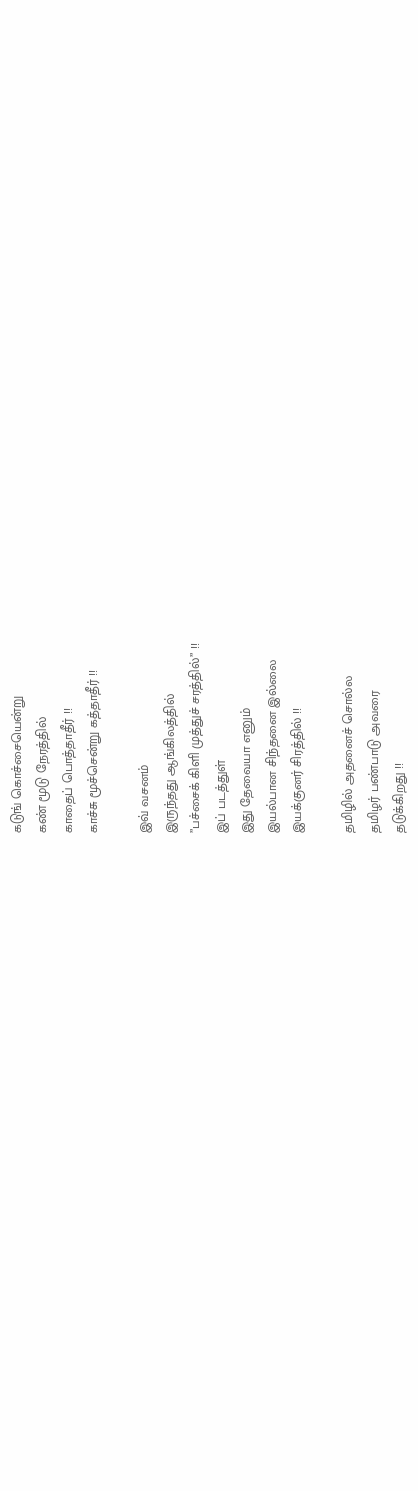கடுங் கொச்சையென்று
கண் மூடு நேரத்தில்
காதைப் பொத்தாதீர் !!
காச்சு மூச்சென்று கத்தாதீர் !!

இவ் வசனம்
இருந்தது ஆங்கிலத்தில்
”பச்சைக் கிளி முத்துச் சரத்தில்” !!
இப் படத்துள்
இது தேவையா எனும்
இயல்பான சிந்தனை இல்லை
இயக்குனர் சிரத்தில் !!

தமிழில் அதனைச் சொல்ல
தமிழர் பண்பாடு அவரை
தடுக்கிறது !!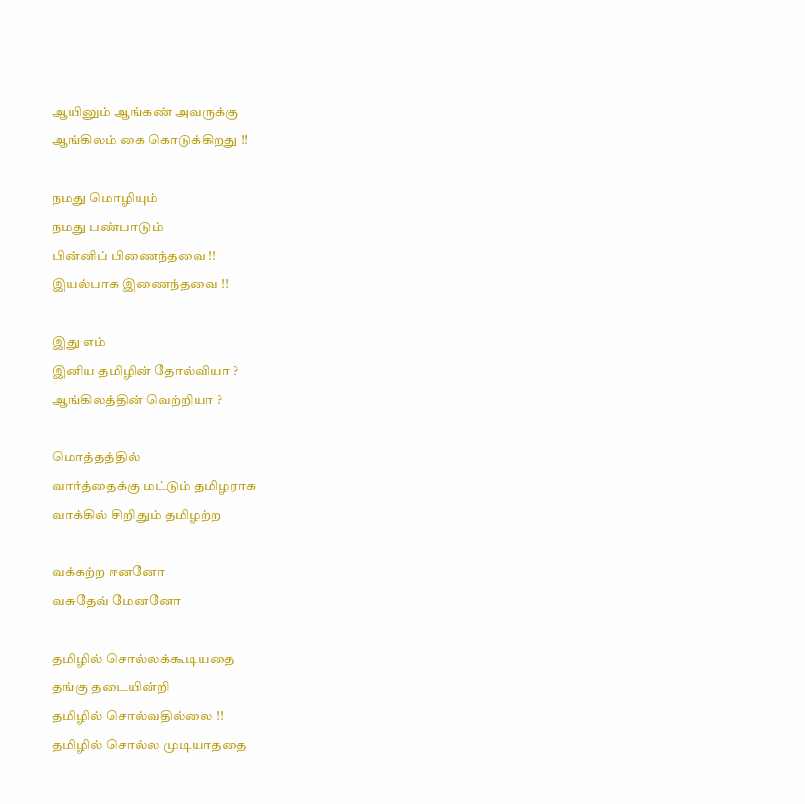ஆயினும் ஆங்கண் அவருக்கு
ஆங்கிலம் கை கொடுக்கிறது !!

நமது மொழியும்
நமது பண்பாடும்
பின்னிப் பிணைந்தவை !!
இயல்பாக இணைந்தவை !!

இது எம்
இனிய தமிழின் தோல்வியா ?
ஆங்கிலத்தின் வெற்றியா ?

மொத்தத்தில்
வார்த்தைக்கு மட்டும் தமிழராக
வாக்கில் சிறிதும் தமிழற்ற

வக்கற்ற ஈனனோ
வசுதேவ் மேனனோ

தமிழில் சொல்லக்கூடியதை
தங்கு தடையின்றி
தமிழில் சொல்வதில்லை !!
தமிழில் சொல்ல முடியாததை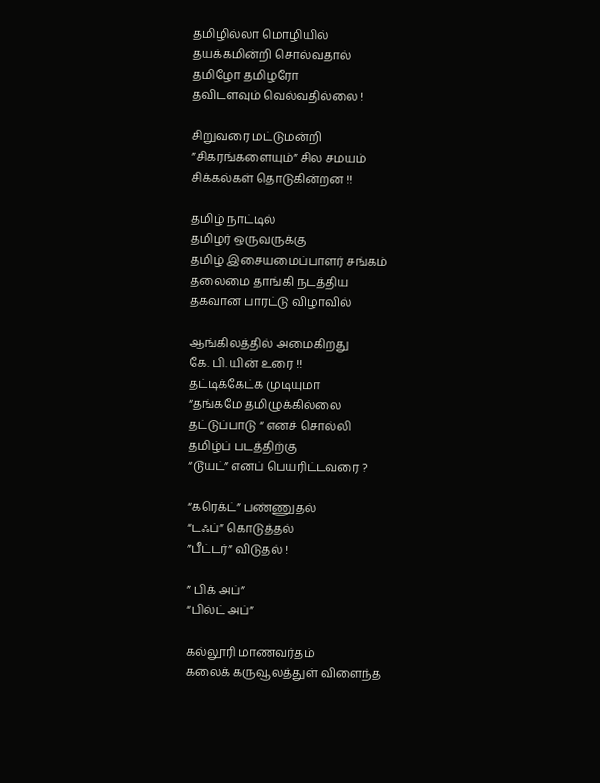தமிழில்லா மொழியில்
தயக்கமின்றி சொல்வதால்
தமிழோ தமிழரோ
தவிடளவும் வெல்வதில்லை !

சிறுவரை மட்டுமன்றி
”சிகரங்களையும்” சில சமயம்
சிக்கல்கள் தொடுகின்றன !!

தமிழ் நாட்டில்
தமிழர் ஒருவருக்கு
தமிழ் இசையமைப்பாளர் சங்கம்
தலைமை தாங்கி நடத்திய
தகவான பாரட்டு விழாவில்

ஆங்கிலத்தில் அமைகிறது
கே. பி. யின் உரை !!
தட்டிக்கேட்க முடியுமா
“தங்கமே தமிழுக்கில்லை
தட்டுப்பாடு “ எனச் சொல்லி
தமிழ்ப் படத்திற்கு
“டூயட்” எனப் பெயரிட்டவரை ?

“கரெக்ட்” பண்ணுதல்
“டஃப்” கொடுத்தல்
”பீட்டர்” விடுதல் !

” பிக் அப்”
“பில்ட் அப்”

கல்லூரி மாணவர்தம்
கலைக் கருவூலத்துள் விளைந்த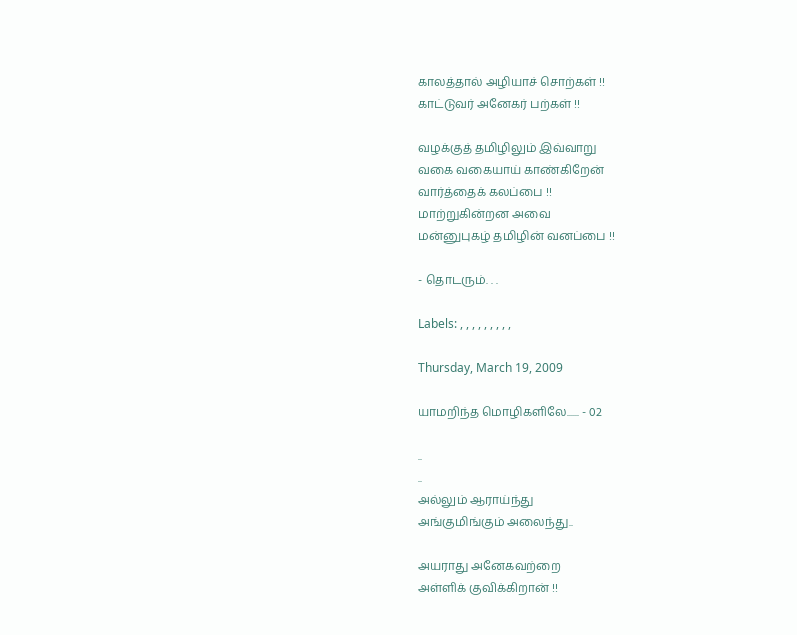காலத்தால் அழியாச் சொற்கள் !!
காட்டுவர் அனேகர் பற்கள் !!

வழக்குத் தமிழிலும் இவ்வாறு
வகை வகையாய் காண்கிறேன்
வார்த்தைக் கலப்பை !!
மாற்றுகின்றன அவை
மன்னுபுகழ் தமிழின் வனப்பை !!

- தொடரும். . .

Labels: , , , , , , , , ,

Thursday, March 19, 2009

யாமறிந்த மொழிகளிலே...... - 02

..
..
அல்லும் ஆராய்ந்து
அங்குமிங்கும் அலைந்து..

அயராது அனேகவற்றை
அள்ளிக் குவிக்கிறான் !!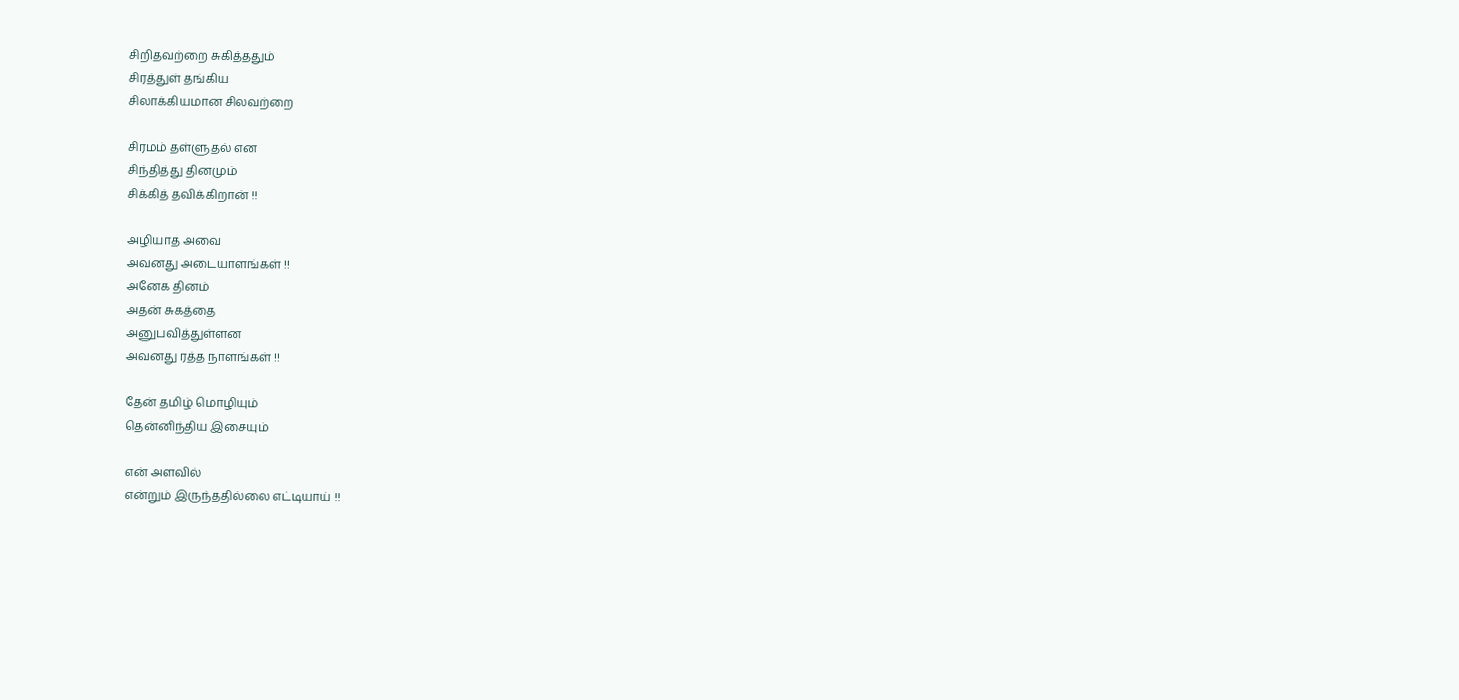சிறிதவற்றை சுகித்ததும்
சிரத்துள் தங்கிய
சிலாக்கியமான சிலவற்றை

சிரமம் தள்ளுதல் என
சிந்தித்து தினமும்
சிக்கித் தவிக்கிறான் !!

அழியாத அவை
அவனது அடையாளங்கள் !!
அனேக தினம்
அதன் சுகத்தை
அனுபவித்துள்ளன
அவனது ரத்த நாளங்கள் !!

தேன் தமிழ் மொழியும்
தென்னிந்திய இசையும்

என் அளவில்
என்றும் இருந்ததில்லை எட்டியாய் !!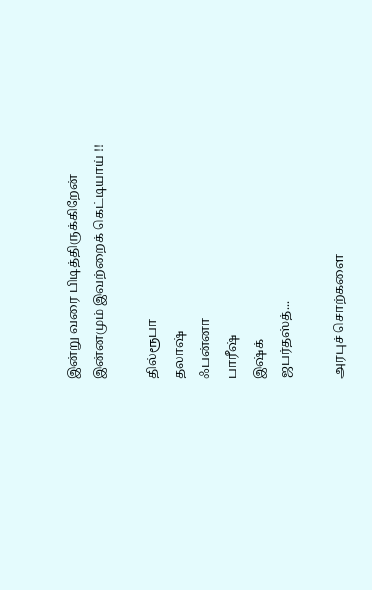இன்று வரை பிடித்திருக்கிறேன்
இன்னமும் இவற்றைக் கெட்டியாய் !!

தில்ரூபா
தலாஷ்
ஃபன்னா
பாரீஷ்
இஷ்க்
ஜபர்தஸ்த்...

அரபுச் சொற்களை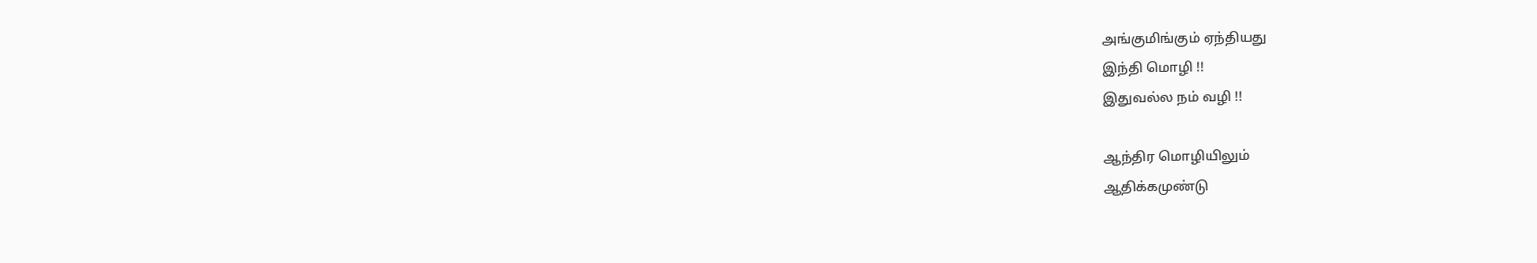அங்குமிங்கும் ஏந்தியது
இந்தி மொழி !!
இதுவல்ல நம் வழி !!

ஆந்திர மொழியிலும்
ஆதிக்கமுண்டு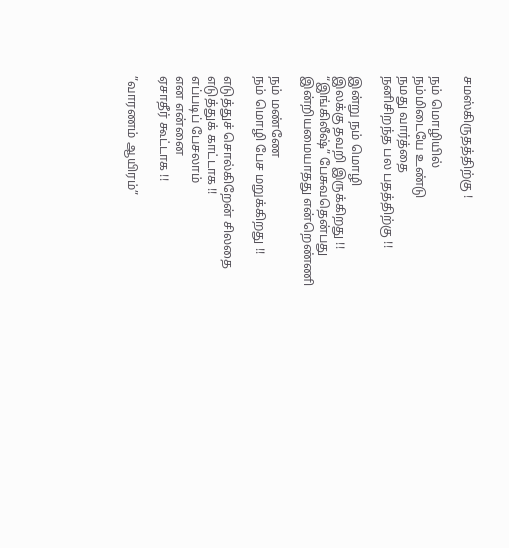சமஸ்கிருதத்திற்கு !

நம் மொழியில்
நம்மிடையே உண்டு
நமது வார்த்தை
நனிசிறந்த பல பதத்திற்கு !!

இன்று நம் மொழி
இலக்கு தவறி இருக்கிறது !!
“இங்கிலீஷ்” பேசுவதென்பது
இன்றியமையாதது என்றெண்ணி

நம் மண்ணே
நம் மொழி பேச மறுக்கிறது !!

எடுத்துச் சொல்கிறேன் சிலதை
எடுத்துக் காட்டாக !!
எப்படிப் பேசலாம்
என என்னை
ஏசாதீர் கூட்டாக !!

”வாரணம் ஆயிரம்”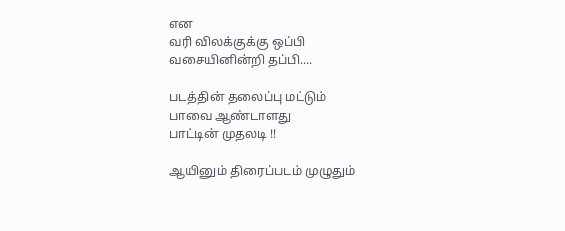என
வரி விலக்குக்கு ஒப்பி
வசையினின்றி தப்பி....

படத்தின் தலைப்பு மட்டும்
பாவை ஆண்டாளது
பாட்டின் முதலடி !!

ஆயினும் திரைப்படம் முழுதும்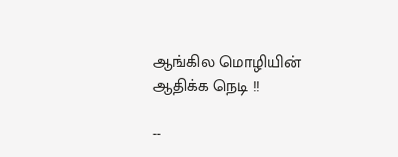ஆங்கில மொழியின்
ஆதிக்க நெடி !!

--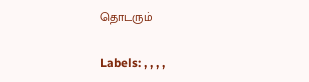தொடரும்

Labels: , , , ,